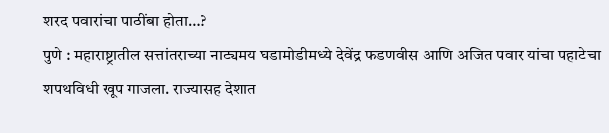शरद पवारांचा पाठींबा होता…?
पुणे : महाराष्ट्रातील सत्तांतराच्या नाट्यमय घडामोडीमध्ये देवेंद्र फडणवीस आणि अजित पवार यांचा पहाटेचा शपथविधी खूप गाजला. राज्यासह देशात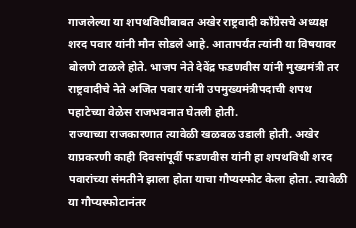गाजलेल्या या शपथविधीबाबत अखेर राष्ट्रवादी कॉंग्रेसचे अध्यक्ष शरद पवार यांनी मौन सोडले आहे. आतापर्यंत त्यांनी या विषयावर बोलणे टाळले होते. भाजप नेते देवेंद्र फडणवीस यांनी मुख्यमंत्री तर राष्ट्रवादीचे नेते अजित पवार यांनी उपमुख्यमंत्रीपदाची शपथ पहाटेच्या वेळेस राजभवनात घेतली होती.
राज्याच्या राजकारणात त्यावेळी खळबळ उडाली होती. अखेर याप्रकरणी काही दिवसांपूर्वी फडणवीस यांनी हा शपथविधी शरद पवारांच्या संमतीने झाला होता याचा गौप्यस्फोट केला होता. त्यावेळी या गौप्यस्फोटानंतर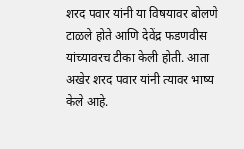शरद पवार यांनी या विषयावर बोलणे टाळले होते आणि देवेंद्र फडणवीस यांच्यावरच टीका केली होती. आता अखेर शरद पवार यांनी त्यावर भाष्य केले आहे.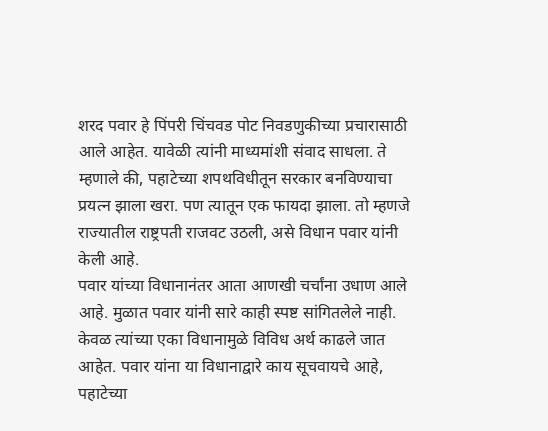शरद पवार हे पिंपरी चिंचवड पोट निवडणुकीच्या प्रचारासाठी आले आहेत. यावेळी त्यांनी माध्यमांशी संवाद साधला. ते म्हणाले की, पहाटेच्या शपथविधीतून सरकार बनविण्याचा प्रयत्न झाला खरा. पण त्यातून एक फायदा झाला. तो म्हणजे राज्यातील राष्ट्रपती राजवट उठली, असे विधान पवार यांनी केली आहे.
पवार यांच्या विधानानंतर आता आणखी चर्चांना उधाण आले आहे. मुळात पवार यांनी सारे काही स्पष्ट सांगितलेले नाही. केवळ त्यांच्या एका विधानामुळे विविध अर्थ काढले जात आहेत. पवार यांना या विधानाद्वारे काय सूचवायचे आहे, पहाटेच्या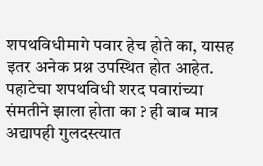शपथविधीमागे पवार हेच होते का, यासह इतर अनेक प्रश्न उपस्थित होत आहेत. पहाटेचा शपथविधी शरद पवारांच्या संमतीने झाला होता का ? ही बाब मात्र अद्यापही गुलदस्त्यात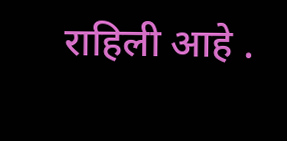राहिली आहे .